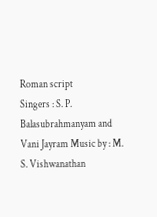Roman script
Singers : S. P. Balasubrahmanyam and Vani Jayram Music by : M. S. Vishwanathan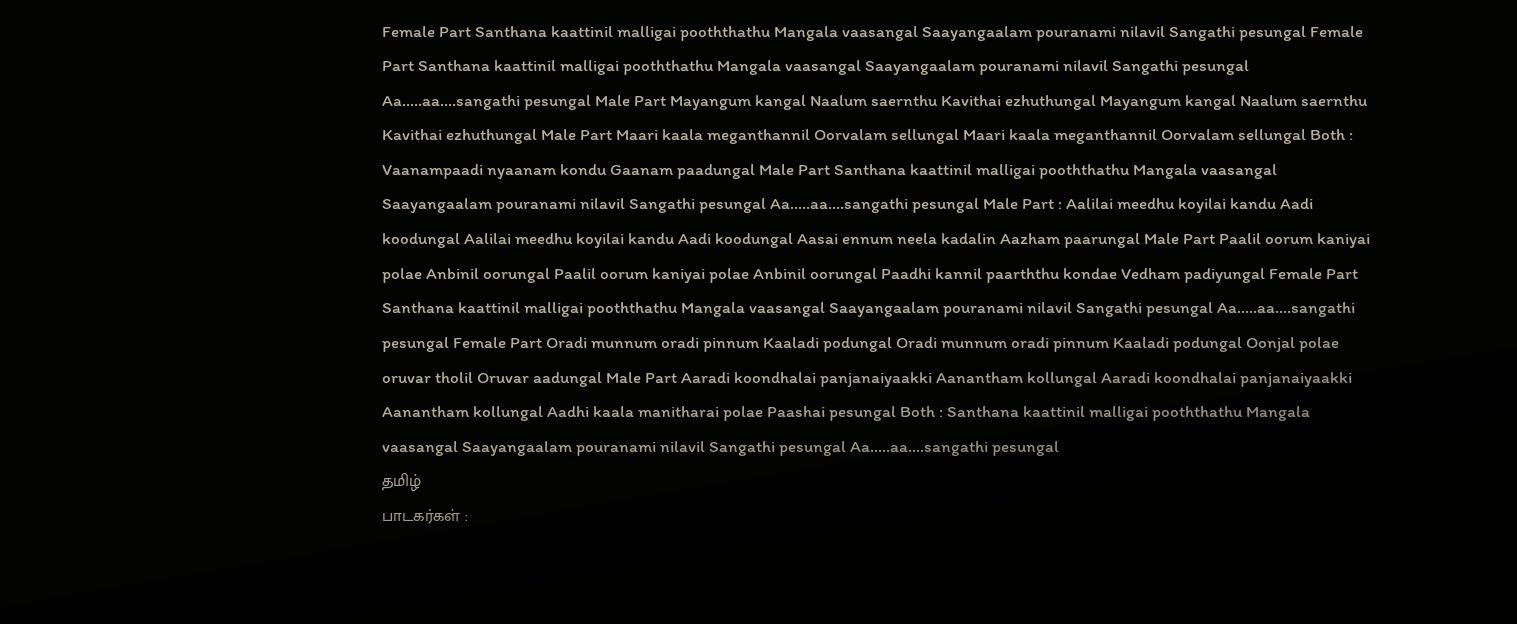Female Part Santhana kaattinil malligai pooththathu Mangala vaasangal Saayangaalam pouranami nilavil Sangathi pesungal Female Part Santhana kaattinil malligai pooththathu Mangala vaasangal Saayangaalam pouranami nilavil Sangathi pesungal Aa…..aa….sangathi pesungal Male Part Mayangum kangal Naalum saernthu Kavithai ezhuthungal Mayangum kangal Naalum saernthu Kavithai ezhuthungal Male Part Maari kaala meganthannil Oorvalam sellungal Maari kaala meganthannil Oorvalam sellungal Both : Vaanampaadi nyaanam kondu Gaanam paadungal Male Part Santhana kaattinil malligai pooththathu Mangala vaasangal Saayangaalam pouranami nilavil Sangathi pesungal Aa…..aa….sangathi pesungal Male Part : Aalilai meedhu koyilai kandu Aadi koodungal Aalilai meedhu koyilai kandu Aadi koodungal Aasai ennum neela kadalin Aazham paarungal Male Part Paalil oorum kaniyai polae Anbinil oorungal Paalil oorum kaniyai polae Anbinil oorungal Paadhi kannil paarththu kondae Vedham padiyungal Female Part Santhana kaattinil malligai pooththathu Mangala vaasangal Saayangaalam pouranami nilavil Sangathi pesungal Aa…..aa….sangathi pesungal Female Part Oradi munnum oradi pinnum Kaaladi podungal Oradi munnum oradi pinnum Kaaladi podungal Oonjal polae oruvar tholil Oruvar aadungal Male Part Aaradi koondhalai panjanaiyaakki Aanantham kollungal Aaradi koondhalai panjanaiyaakki Aanantham kollungal Aadhi kaala manitharai polae Paashai pesungal Both : Santhana kaattinil malligai pooththathu Mangala vaasangal Saayangaalam pouranami nilavil Sangathi pesungal Aa…..aa….sangathi pesungal
தமிழ்
பாடகர்கள் :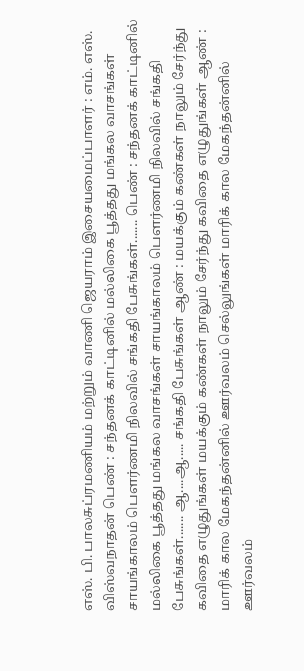எஸ். பி. பாலசுப்ரமணியம் மற்றும் வாணி ஜெயராம் இசையமைப்பாளர் : எம். எஸ். விஸ்வநாதன் பெண் : சந்தனக் காட்டினில் மல்லிகை பூத்தது மங்கல வாசங்கள் சாயங்காலம் பௌர்ணமி நிலவில் சங்கதி பேசுங்கள்....... பெண் : சந்தனக் காட்டினில் மல்லிகை பூத்தது மங்கல வாசங்கள் சாயங்காலம் பௌர்ணமி நிலவில் சங்கதி பேசுங்கள்....... ஆ....ஆ..... சங்கதி பேசுங்கள் ஆண் : மயக்கும் கண்கள் நாலும் சேர்ந்து கவிதை எழுதுங்கள் மயக்கும் கண்கள் நாலும் சேர்ந்து கவிதை எழுதுங்கள் ஆண் : மாரிக் கால மேகந்தன்னில் ஊர்வலம் செல்லுங்கள் மாரிக் கால மேகந்தன்னில் ஊர்வலம்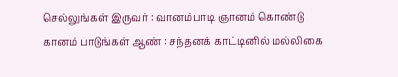செல்லுங்கள் இருவர் : வானம்பாடி ஞானம் கொண்டு கானம் பாடுங்கள் ஆண் : சந்தனக் காட்டினில் மல்லிகை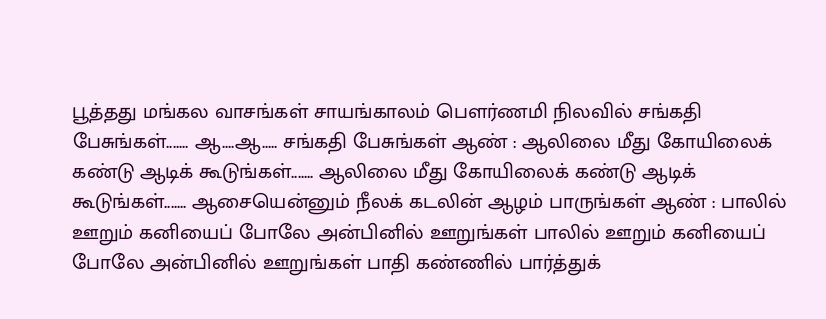பூத்தது மங்கல வாசங்கள் சாயங்காலம் பௌர்ணமி நிலவில் சங்கதி பேசுங்கள்....... ஆ....ஆ..... சங்கதி பேசுங்கள் ஆண் : ஆலிலை மீது கோயிலைக் கண்டு ஆடிக் கூடுங்கள்....... ஆலிலை மீது கோயிலைக் கண்டு ஆடிக் கூடுங்கள்....... ஆசையென்னும் நீலக் கடலின் ஆழம் பாருங்கள் ஆண் : பாலில் ஊறும் கனியைப் போலே அன்பினில் ஊறுங்கள் பாலில் ஊறும் கனியைப் போலே அன்பினில் ஊறுங்கள் பாதி கண்ணில் பார்த்துக்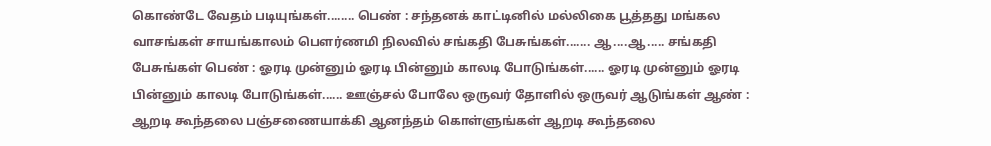கொண்டே வேதம் படியுங்கள்........ பெண் : சந்தனக் காட்டினில் மல்லிகை பூத்தது மங்கல வாசங்கள் சாயங்காலம் பௌர்ணமி நிலவில் சங்கதி பேசுங்கள்....... ஆ....ஆ..... சங்கதி பேசுங்கள் பெண் : ஓரடி முன்னும் ஓரடி பின்னும் காலடி போடுங்கள்...... ஓரடி முன்னும் ஓரடி பின்னும் காலடி போடுங்கள்...... ஊஞ்சல் போலே ஒருவர் தோளில் ஒருவர் ஆடுங்கள் ஆண் : ஆறடி கூந்தலை பஞ்சணையாக்கி ஆனந்தம் கொள்ளுங்கள் ஆறடி கூந்தலை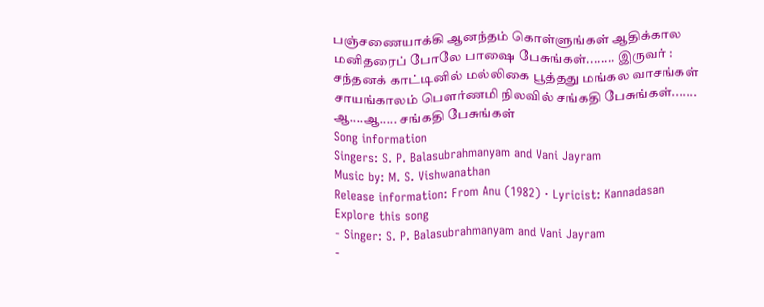பஞ்சணையாக்கி ஆனந்தம் கொள்ளுங்கள் ஆதிக்கால மனிதரைப் போலே பாஷை பேசுங்கள்........ இருவர் : சந்தனக் காட்டினில் மல்லிகை பூத்தது மங்கல வாசங்கள் சாயங்காலம் பௌர்ணமி நிலவில் சங்கதி பேசுங்கள்....... ஆ....ஆ..... சங்கதி பேசுங்கள்
Song information
Singers: S. P. Balasubrahmanyam and Vani Jayram
Music by: M. S. Vishwanathan
Release information: From Anu (1982) · Lyricist: Kannadasan
Explore this song
- Singer: S. P. Balasubrahmanyam and Vani Jayram
-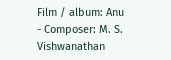Film / album: Anu
- Composer: M. S. Vishwanathan